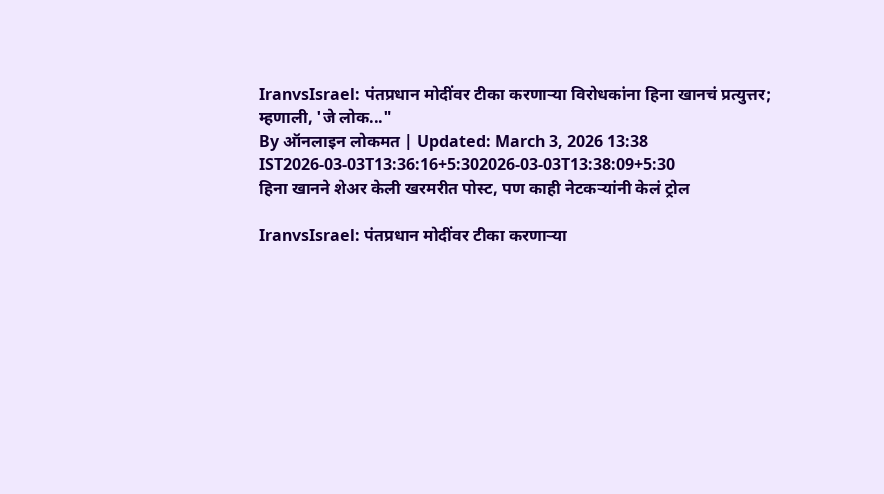IranvsIsrael: पंतप्रधान मोदींवर टीका करणाऱ्या विरोधकांना हिना खानचं प्रत्युत्तर; म्हणाली, 'जे लोक..."
By ऑनलाइन लोकमत | Updated: March 3, 2026 13:38 IST2026-03-03T13:36:16+5:302026-03-03T13:38:09+5:30
हिना खानने शेअर केली खरमरीत पोस्ट, पण काही नेटकऱ्यांनी केलं ट्रोल

IranvsIsrael: पंतप्रधान मोदींवर टीका करणाऱ्या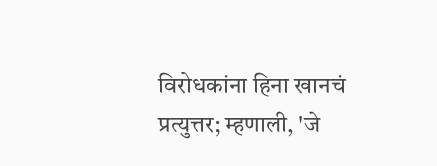विरोधकांना हिना खानचं प्रत्युत्तर; म्हणाली, 'जे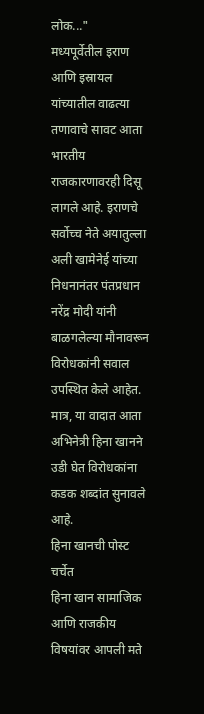लोक..."
मध्यपूर्वेतील इराण आणि इस्रायल यांच्यातील वाढत्या तणावाचे सावट आता भारतीय राजकारणावरही दिसू लागले आहे. इराणचे सर्वोच्च नेते अयातुल्ला अली खामेनेई यांच्या निधनानंतर पंतप्रधान नरेंद्र मोदी यांनी बाळगलेल्या मौनावरून विरोधकांनी सवाल उपस्थित केले आहेत. मात्र, या वादात आता अभिनेत्री हिना खानने उडी घेत विरोधकांना कडक शब्दांत सुनावले आहे.
हिना खानची पोस्ट चर्चेत
हिना खान सामाजिक आणि राजकीय विषयांवर आपली मते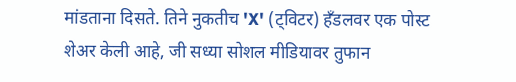मांडताना दिसते. तिने नुकतीच 'X' (ट्विटर) हँडलवर एक पोस्ट शेअर केली आहे, जी सध्या सोशल मीडियावर तुफान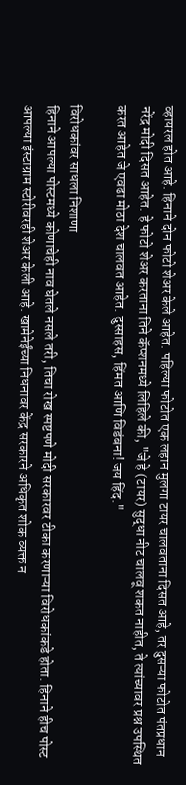व्हायरल होत आहे. हिनाने दोन फोटो शेअर केले आहेत. पहिल्या फोटोत एक लहान मुलगा टायर चालवताना दिसत आहे, तर दुसऱ्या फोटोत पंतप्रधान नरेंद्र मोदी दिसत आहेत. हे फोटो शेअर करताना तिने कॅप्शनमध्ये लिहिले की, "जे हे (टायर) सुद्धा नीट चालवू शकत नाहीत, ते त्यांच्यावर प्रश्न उपस्थित करत आहेत जे एवढा मोठा देश चालवत आहेत. दुस्साहस, हिंमत आणि विडंबना! जय हिंद."

विरोधकांवर साधला निशाणा
हिनाने आपल्या पोस्टमध्ये कोणाचेही नाव घेतले नसले तरी, तिचा रोख स्पष्टपणे मोदी सरकारवर टीका करणाऱ्या विरोधकांकडे होता. हिनाने हीच पोस्ट आपल्या इंस्टाग्राम स्टोरीवरही शेअर केली आहे. खामेनेईंच्या निधनावर केंद्र सरकारने अधिकृत शोक व्यक्त न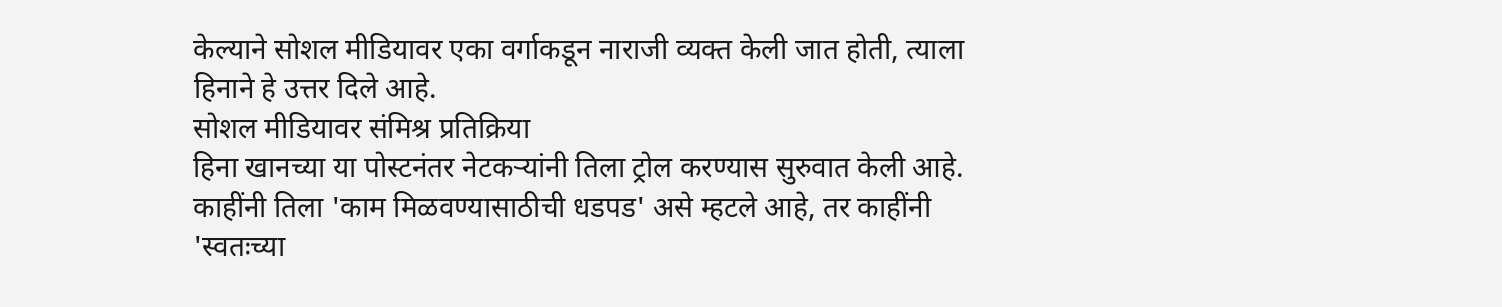केल्याने सोशल मीडियावर एका वर्गाकडून नाराजी व्यक्त केली जात होती, त्याला हिनाने हे उत्तर दिले आहे.
सोशल मीडियावर संमिश्र प्रतिक्रिया
हिना खानच्या या पोस्टनंतर नेटकऱ्यांनी तिला ट्रोल करण्यास सुरुवात केली आहे. काहींनी तिला 'काम मिळवण्यासाठीची धडपड' असे म्हटले आहे, तर काहींनी 'स्वतःच्या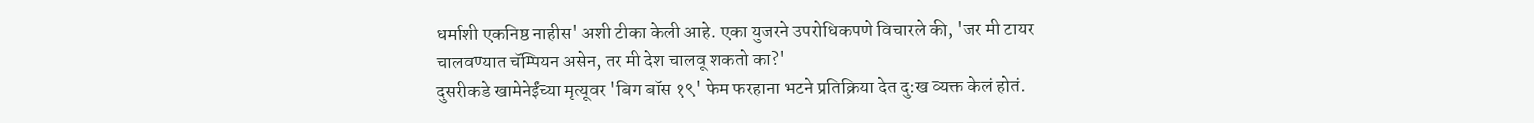धर्माशी एकनिष्ठ नाहीस' अशी टीका केली आहे. एका युजरने उपरोधिकपणे विचारले की, 'जर मी टायर चालवण्यात चॅम्पियन असेन, तर मी देश चालवू शकतो का?'
दुसरीकडे खामेनेईंच्या मृत्यूवर 'बिग बॉस १९' फेम फरहाना भटने प्रतिक्रिया देत दु:ख व्यक्त केलं होतं.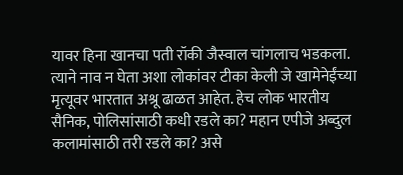यावर हिना खानचा पती रॉकी जैस्वाल चांगलाच भडकला. त्याने नाव न घेता अशा लोकांवर टीका केली जे खामेनेईंच्या मृत्यूवर भारतात अश्रू ढाळत आहेत. हेच लोक भारतीय सैनिक, पोलिसांसाठी कधी रडले का? महान एपीजे अब्दुल कलामांसाठी तरी रडले का? असे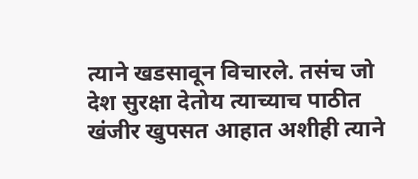त्याने खडसावून विचारले. तसंच जो देश सुरक्षा देतोय त्याच्याच पाठीत खंजीर खुपसत आहात अशीही त्याने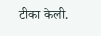टीका केली.